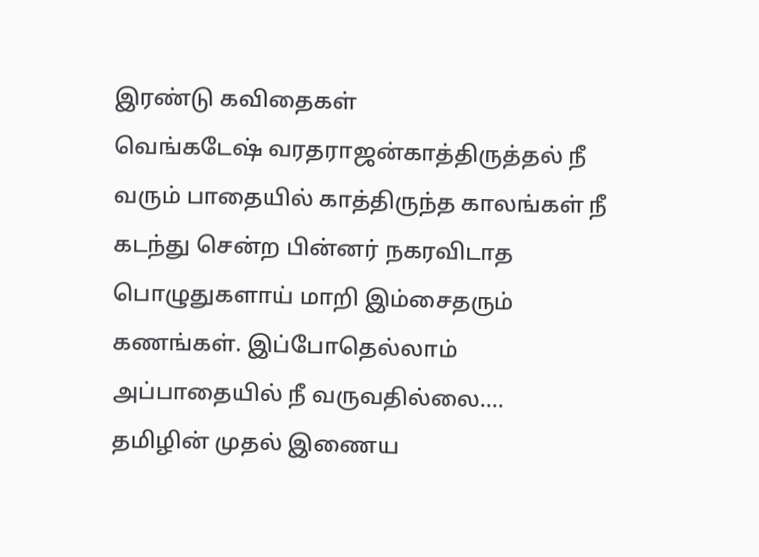இரண்டு கவிதைகள்
வெங்கடேஷ் வரதராஜன்காத்திருத்தல் நீ வரும் பாதையில் காத்திருந்த காலங்கள் நீ கடந்து சென்ற பின்னர் நகரவிடாத பொழுதுகளாய் மாறி இம்சைதரும் கணங்கள். இப்போதெல்லாம் அப்பாதையில் நீ வருவதில்லை.…
தமிழின் முதல் இணைய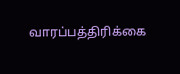வாரப்பத்திரிக்கை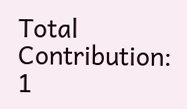Total Contribution: 1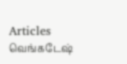Articles
வெங்கடேஷ்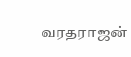வரதராஜன்